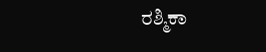ರಶ್ಮಿಕಾ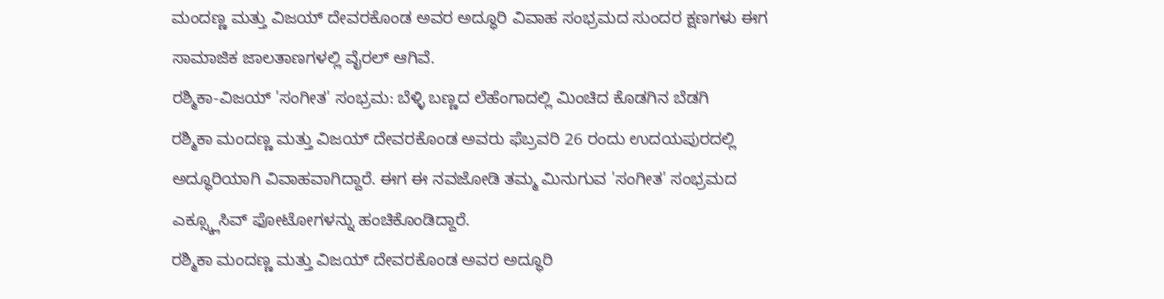ಮಂದಣ್ಣ ಮತ್ತು ವಿಜಯ್ ದೇವರಕೊಂಡ ಅವರ ಅದ್ಧೂರಿ ವಿವಾಹ ಸಂಭ್ರಮದ ಸುಂದರ ಕ್ಷಣಗಳು ಈಗ ಸಾಮಾಜಿಕ ಜಾಲತಾಣಗಳಲ್ಲಿ ವೈರಲ್ ಆಗಿವೆ.
ರಶ್ಮಿಕಾ-ವಿಜಯ್ 'ಸಂಗೀತ' ಸಂಭ್ರಮ: ಬೆಳ್ಳಿ ಬಣ್ಣದ ಲೆಹೆಂಗಾದಲ್ಲಿ ಮಿಂಚಿದ ಕೊಡಗಿನ ಬೆಡಗಿ
ರಶ್ಮಿಕಾ ಮಂದಣ್ಣ ಮತ್ತು ವಿಜಯ್ ದೇವರಕೊಂಡ ಅವರು ಫೆಬ್ರವರಿ 26 ರಂದು ಉದಯಪುರದಲ್ಲಿ ಅದ್ಧೂರಿಯಾಗಿ ವಿವಾಹವಾಗಿದ್ದಾರೆ. ಈಗ ಈ ನವಜೋಡಿ ತಮ್ಮ ಮಿನುಗುವ 'ಸಂಗೀತ' ಸಂಭ್ರಮದ ಎಕ್ಸ್ಕ್ಲೂಸಿವ್ ಫೋಟೋಗಳನ್ನು ಹಂಚಿಕೊಂಡಿದ್ದಾರೆ.
ರಶ್ಮಿಕಾ ಮಂದಣ್ಣ ಮತ್ತು ವಿಜಯ್ ದೇವರಕೊಂಡ ಅವರ ಅದ್ಧೂರಿ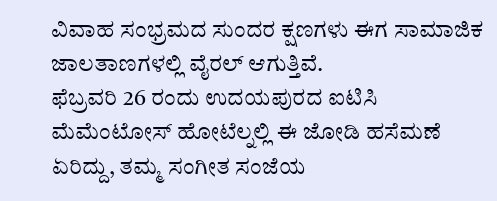ವಿವಾಹ ಸಂಭ್ರಮದ ಸುಂದರ ಕ್ಷಣಗಳು ಈಗ ಸಾಮಾಜಿಕ ಜಾಲತಾಣಗಳಲ್ಲಿ ವೈರಲ್ ಆಗುತ್ತಿವೆ.
ಫೆಬ್ರವರಿ 26 ರಂದು ಉದಯಪುರದ ಐಟಿಸಿ ಮೆಮೆಂಟೋಸ್ ಹೋಟೆಲ್ನಲ್ಲಿ ಈ ಜೋಡಿ ಹಸೆಮಣೆ ಏರಿದ್ದು, ತಮ್ಮ ಸಂಗೀತ ಸಂಜೆಯ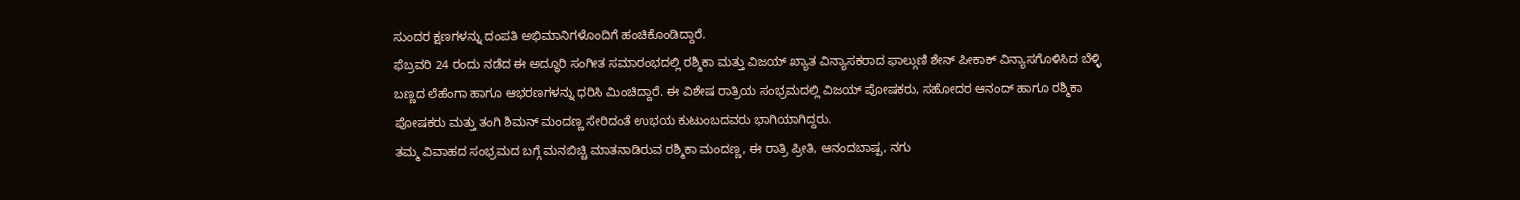ಸುಂದರ ಕ್ಷಣಗಳನ್ನು ದಂಪತಿ ಅಭಿಮಾನಿಗಳೊಂದಿಗೆ ಹಂಚಿಕೊಂಡಿದ್ದಾರೆ.
ಫೆಬ್ರವರಿ 24 ರಂದು ನಡೆದ ಈ ಅದ್ಧೂರಿ ಸಂಗೀತ ಸಮಾರಂಭದಲ್ಲಿ ರಶ್ಮಿಕಾ ಮತ್ತು ವಿಜಯ್ ಖ್ಯಾತ ವಿನ್ಯಾಸಕರಾದ ಫಾಲ್ಗುಣಿ ಶೇನ್ ಪೀಕಾಕ್ ವಿನ್ಯಾಸಗೊಳಿಸಿದ ಬೆಳ್ಳಿ ಬಣ್ಣದ ಲೆಹೆಂಗಾ ಹಾಗೂ ಆಭರಣಗಳನ್ನು ಧರಿಸಿ ಮಿಂಚಿದ್ದಾರೆ. ಈ ವಿಶೇಷ ರಾತ್ರಿಯ ಸಂಭ್ರಮದಲ್ಲಿ ವಿಜಯ್ ಪೋಷಕರು, ಸಹೋದರ ಆನಂದ್ ಹಾಗೂ ರಶ್ಮಿಕಾ ಪೋಷಕರು ಮತ್ತು ತಂಗಿ ಶಿಮನ್ ಮಂದಣ್ಣ ಸೇರಿದಂತೆ ಉಭಯ ಕುಟುಂಬದವರು ಭಾಗಿಯಾಗಿದ್ದರು.
ತಮ್ಮ ವಿವಾಹದ ಸಂಭ್ರಮದ ಬಗ್ಗೆ ಮನಬಿಚ್ಚಿ ಮಾತನಾಡಿರುವ ರಶ್ಮಿಕಾ ಮಂದಣ್ಣ, ಈ ರಾತ್ರಿ ಪ್ರೀತಿ, ಆನಂದಬಾಷ್ಪ, ನಗು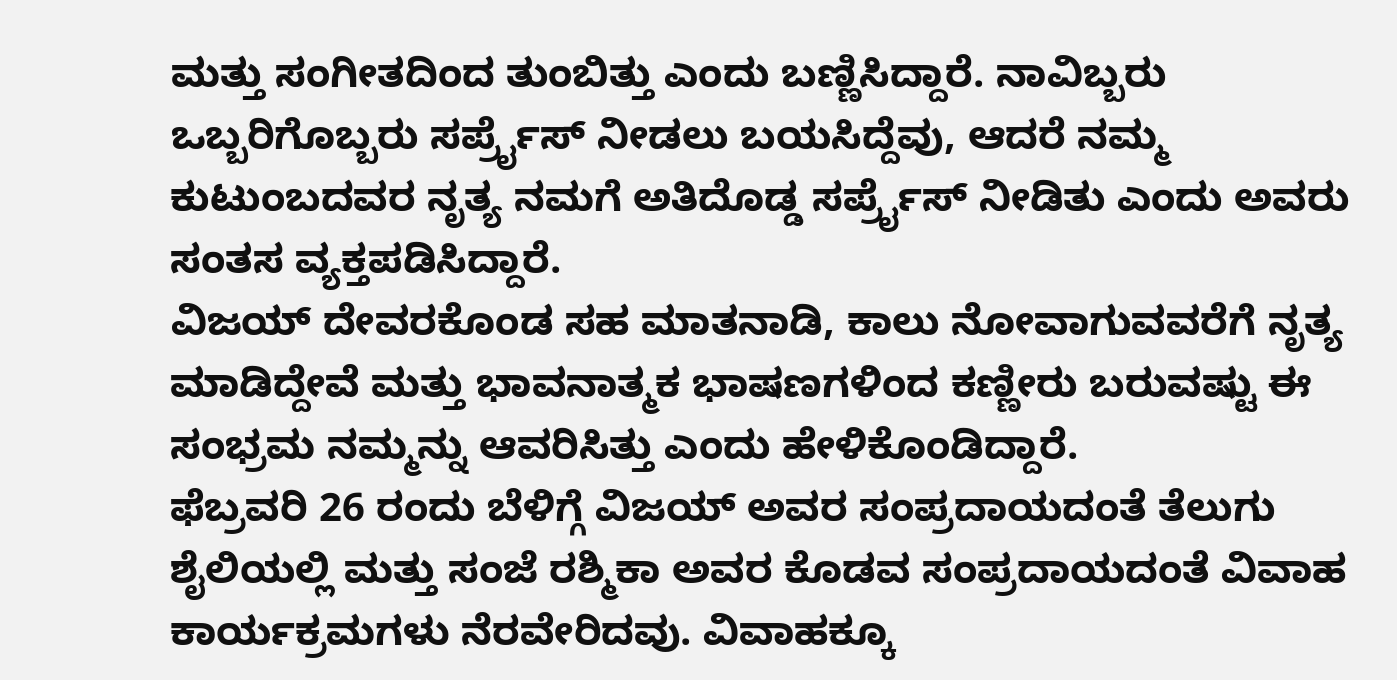ಮತ್ತು ಸಂಗೀತದಿಂದ ತುಂಬಿತ್ತು ಎಂದು ಬಣ್ಣಿಸಿದ್ದಾರೆ. ನಾವಿಬ್ಬರು ಒಬ್ಬರಿಗೊಬ್ಬರು ಸರ್ಪ್ರೈಸ್ ನೀಡಲು ಬಯಸಿದ್ದೆವು, ಆದರೆ ನಮ್ಮ ಕುಟುಂಬದವರ ನೃತ್ಯ ನಮಗೆ ಅತಿದೊಡ್ಡ ಸರ್ಪ್ರೈಸ್ ನೀಡಿತು ಎಂದು ಅವರು ಸಂತಸ ವ್ಯಕ್ತಪಡಿಸಿದ್ದಾರೆ.
ವಿಜಯ್ ದೇವರಕೊಂಡ ಸಹ ಮಾತನಾಡಿ, ಕಾಲು ನೋವಾಗುವವರೆಗೆ ನೃತ್ಯ ಮಾಡಿದ್ದೇವೆ ಮತ್ತು ಭಾವನಾತ್ಮಕ ಭಾಷಣಗಳಿಂದ ಕಣ್ಣೀರು ಬರುವಷ್ಟು ಈ ಸಂಭ್ರಮ ನಮ್ಮನ್ನು ಆವರಿಸಿತ್ತು ಎಂದು ಹೇಳಿಕೊಂಡಿದ್ದಾರೆ.
ಫೆಬ್ರವರಿ 26 ರಂದು ಬೆಳಿಗ್ಗೆ ವಿಜಯ್ ಅವರ ಸಂಪ್ರದಾಯದಂತೆ ತೆಲುಗು ಶೈಲಿಯಲ್ಲಿ ಮತ್ತು ಸಂಜೆ ರಶ್ಮಿಕಾ ಅವರ ಕೊಡವ ಸಂಪ್ರದಾಯದಂತೆ ವಿವಾಹ ಕಾರ್ಯಕ್ರಮಗಳು ನೆರವೇರಿದವು. ವಿವಾಹಕ್ಕೂ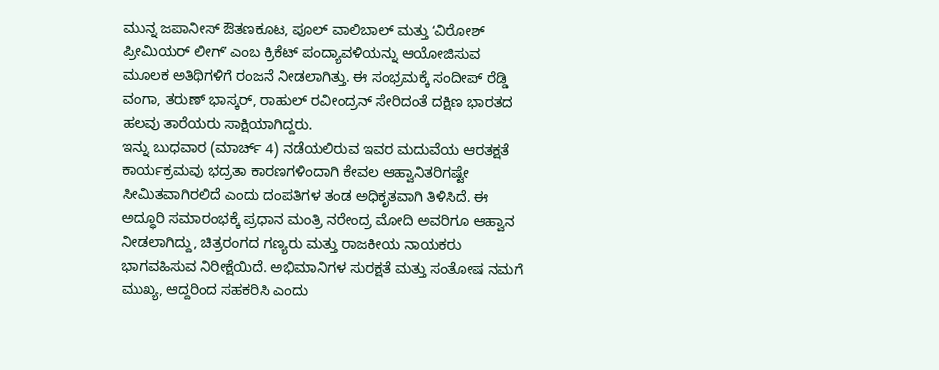ಮುನ್ನ ಜಪಾನೀಸ್ ಔತಣಕೂಟ, ಪೂಲ್ ವಾಲಿಬಾಲ್ ಮತ್ತು ʻವಿರೋಶ್ ಪ್ರೀಮಿಯರ್ ಲೀಗ್ʼ ಎಂಬ ಕ್ರಿಕೆಟ್ ಪಂದ್ಯಾವಳಿಯನ್ನು ಆಯೋಜಿಸುವ ಮೂಲಕ ಅತಿಥಿಗಳಿಗೆ ರಂಜನೆ ನೀಡಲಾಗಿತ್ತು. ಈ ಸಂಭ್ರಮಕ್ಕೆ ಸಂದೀಪ್ ರೆಡ್ಡಿ ವಂಗಾ, ತರುಣ್ ಭಾಸ್ಕರ್, ರಾಹುಲ್ ರವೀಂದ್ರನ್ ಸೇರಿದಂತೆ ದಕ್ಷಿಣ ಭಾರತದ ಹಲವು ತಾರೆಯರು ಸಾಕ್ಷಿಯಾಗಿದ್ದರು.
ಇನ್ನು ಬುಧವಾರ (ಮಾರ್ಚ್ 4) ನಡೆಯಲಿರುವ ಇವರ ಮದುವೆಯ ಆರತಕ್ಷತೆ ಕಾರ್ಯಕ್ರಮವು ಭದ್ರತಾ ಕಾರಣಗಳಿಂದಾಗಿ ಕೇವಲ ಆಹ್ವಾನಿತರಿಗಷ್ಟೇ ಸೀಮಿತವಾಗಿರಲಿದೆ ಎಂದು ದಂಪತಿಗಳ ತಂಡ ಅಧಿಕೃತವಾಗಿ ತಿಳಿಸಿದೆ. ಈ ಅದ್ಧೂರಿ ಸಮಾರಂಭಕ್ಕೆ ಪ್ರಧಾನ ಮಂತ್ರಿ ನರೇಂದ್ರ ಮೋದಿ ಅವರಿಗೂ ಆಹ್ವಾನ ನೀಡಲಾಗಿದ್ದು, ಚಿತ್ರರಂಗದ ಗಣ್ಯರು ಮತ್ತು ರಾಜಕೀಯ ನಾಯಕರು ಭಾಗವಹಿಸುವ ನಿರೀಕ್ಷೆಯಿದೆ. ಅಭಿಮಾನಿಗಳ ಸುರಕ್ಷತೆ ಮತ್ತು ಸಂತೋಷ ನಮಗೆ ಮುಖ್ಯ, ಆದ್ದರಿಂದ ಸಹಕರಿಸಿ ಎಂದು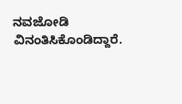ನವಜೋಡಿ ವಿನಂತಿಸಿಕೊಂಡಿದ್ದಾರೆ.